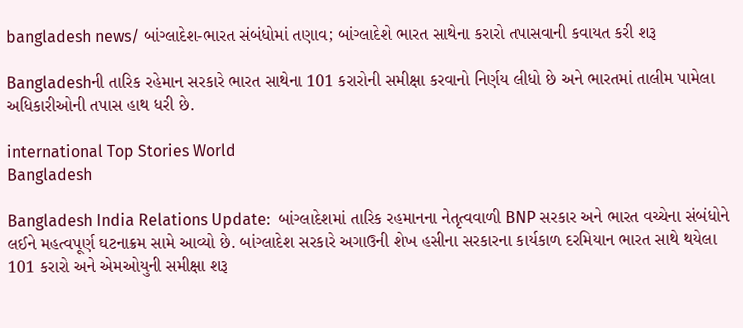bangladesh news/ બાંગ્લાદેશ-ભારત સંબંધોમાં તણાવ; બાંગ્લાદેશે ભારત સાથેના કરારો તપાસવાની કવાયત કરી શરૂ

Bangladeshની તારિક રહેમાન સરકારે ભારત સાથેના 101 કરારોની સમીક્ષા કરવાનો નિર્ણય લીધો છે અને ભારતમાં તાલીમ પામેલા અધિકારીઓની તપાસ હાથ ધરી છે.

international Top Stories World
Bangladesh

Bangladesh India Relations Update:  બાંગ્લાદેશમાં તારિક રહમાનના નેતૃત્વવાળી BNP સરકાર અને ભારત વચ્ચેના સંબંધોને લઈને મહત્વપૂર્ણ ઘટનાક્રમ સામે આવ્યો છે. બાંગ્લાદેશ સરકારે અગાઉની શેખ હસીના સરકારના કાર્યકાળ દરમિયાન ભારત સાથે થયેલા 101 કરારો અને એમઓયુની સમીક્ષા શરૂ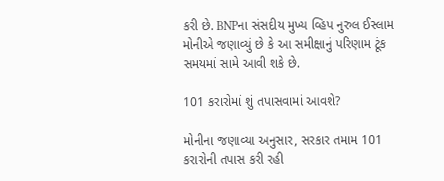કરી છે. BNPના સંસદીય મુખ્ય વ્હિપ નુરુલ ઈસ્લામ મોનીએ જણાવ્યું છે કે આ સમીક્ષાનું પરિણામ ટૂંક સમયમાં સામે આવી શકે છે.

101 કરારોમાં શું તપાસવામાં આવશે?

મોનીના જણાવ્યા અનુસાર, સરકાર તમામ 101 કરારોની તપાસ કરી રહી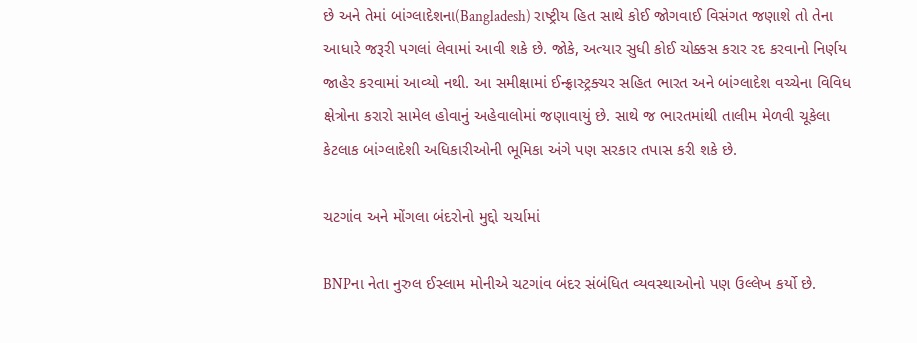છે અને તેમાં બાંગ્લાદેશના(Bangladesh) રાષ્ટ્રીય હિત સાથે કોઈ જોગવાઈ વિસંગત જણાશે તો તેના આધારે જરૂરી પગલાં લેવામાં આવી શકે છે. જોકે, અત્યાર સુધી કોઈ ચોક્કસ કરાર રદ કરવાનો નિર્ણય જાહેર કરવામાં આવ્યો નથી. આ સમીક્ષામાં ઈન્ફ્રાસ્ટ્રક્ચર સહિત ભારત અને બાંગ્લાદેશ વચ્ચેના વિવિધ ક્ષેત્રોના કરારો સામેલ હોવાનું અહેવાલોમાં જણાવાયું છે. સાથે જ ભારતમાંથી તાલીમ મેળવી ચૂકેલા કેટલાક બાંગ્લાદેશી અધિકારીઓની ભૂમિકા અંગે પણ સરકાર તપાસ કરી શકે છે.

ચટગાંવ અને મોંગલા બંદરોનો મુદ્દો ચર્ચામાં

BNPના નેતા નુરુલ ઈસ્લામ મોનીએ ચટગાંવ બંદર સંબંધિત વ્યવસ્થાઓનો પણ ઉલ્લેખ કર્યો છે.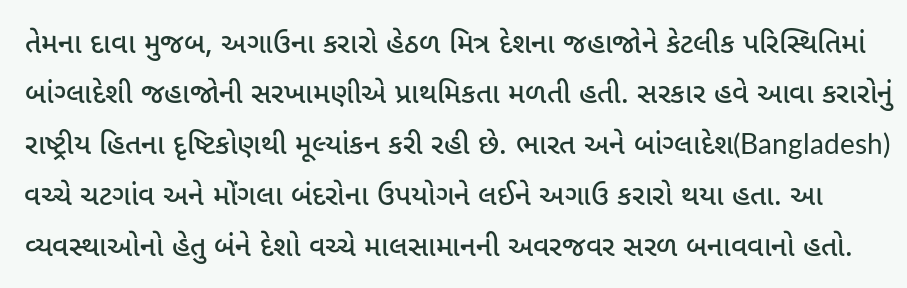તેમના દાવા મુજબ, અગાઉના કરારો હેઠળ મિત્ર દેશના જહાજોને કેટલીક પરિસ્થિતિમાં બાંગ્લાદેશી જહાજોની સરખામણીએ પ્રાથમિકતા મળતી હતી. સરકાર હવે આવા કરારોનું રાષ્ટ્રીય હિતના દૃષ્ટિકોણથી મૂલ્યાંકન કરી રહી છે. ભારત અને બાંગ્લાદેશ(Bangladesh) વચ્ચે ચટગાંવ અને મોંગલા બંદરોના ઉપયોગને લઈને અગાઉ કરારો થયા હતા. આ વ્યવસ્થાઓનો હેતુ બંને દેશો વચ્ચે માલસામાનની અવરજવર સરળ બનાવવાનો હતો.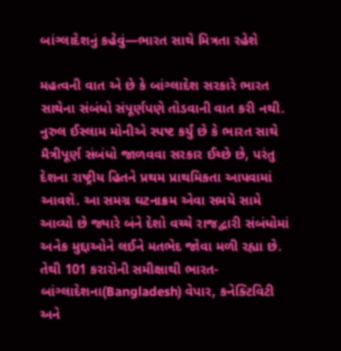બાંગ્લાદેશનું કહેવું—ભારત સાથે મિત્રતા રહેશે

મહત્વની વાત એ છે કે બાંગ્લાદેશ સરકારે ભારત સાથેના સંબંધો સંપૂર્ણપણે તોડવાની વાત કરી નથી. નુરુલ ઈસ્લામ મોનીએ સ્પષ્ટ કર્યું છે કે ભારત સાથે મૈત્રીપૂર્ણ સંબંધો જાળવવા સરકાર ઈચ્છે છે, પરંતુ દેશના રાષ્ટ્રીય હિતને પ્રથમ પ્રાથમિકતા આપવામાં આવશે. આ સમગ્ર ઘટનાક્રમ એવા સમયે સામે આવ્યો છે જ્યારે બંને દેશો વચ્ચે રાજદ્વારી સંબંધોમાં અનેક મુદ્દાઓને લઈને મતભેદ જોવા મળી રહ્યા છે. તેથી 101 કરારોની સમીક્ષાથી ભારત-બાંગ્લાદેશના(Bangladesh) વેપાર, કનેક્ટિવિટી અને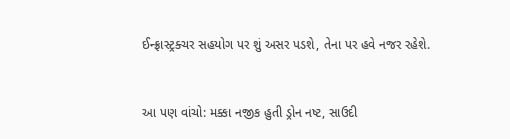ઈન્ફ્રાસ્ટ્રક્ચર સહયોગ પર શું અસર પડશે, તેના પર હવે નજર રહેશે.


આ પણ વાંચો: મક્કા નજીક હુતી ડ્રોન નષ્ટ, સાઉદી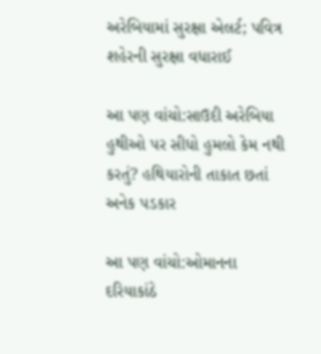અરેબિયામાં સુરક્ષા એલર્ટ; પવિત્ર શહેરની સુરક્ષા વધારાઈ

આ પણ વાંચો:સાઉદી અરેબિયા હુથીઓ પર સીધો હુમલો કેમ નથી કરતું? હથિયારોની તાકાત છતાં અનેક પડકાર

આ પણ વાંચો:ઓમાનના દરિયાકાંઠે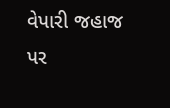વેપારી જહાજ પર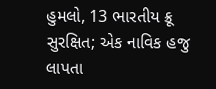હુમલો, 13 ભારતીય ક્રૂ સુરક્ષિત; એક નાવિક હજુ લાપતા